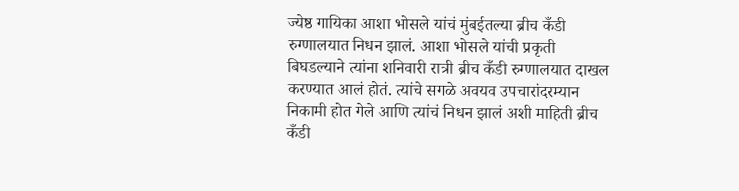ज्येष्ठ गायिका आशा भोसले यांचं मुंबईतल्या ब्रीच कँडी रुग्णालयात निधन झालं. आशा भोसले यांची प्रकृती बिघडल्याने त्यांना शनिवारी रात्री ब्रीच कँडी रुग्णालयात दाखल करण्यात आलं होतं. त्यांचे सगळे अवयव उपचारांदरम्यान निकामी होत गेले आणि त्यांचं निधन झालं अशी माहिती ब्रीच कँडी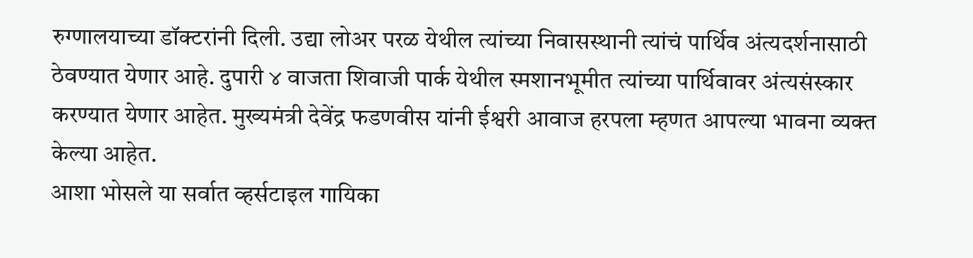रुग्णालयाच्या डॉक्टरांनी दिली. उद्या लोअर परळ येथील त्यांच्या निवासस्थानी त्यांचं पार्थिव अंत्यदर्शनासाठी ठेवण्यात येणार आहे. दुपारी ४ वाजता शिवाजी पार्क येथील स्मशानभूमीत त्यांच्या पार्थिवावर अंत्यसंस्कार करण्यात येणार आहेत. मुख्यमंत्री देवेंद्र फडणवीस यांनी ईश्वरी आवाज हरपला म्हणत आपल्या भावना व्यक्त केल्या आहेत.
आशा भोसले या सर्वात व्हर्सटाइल गायिका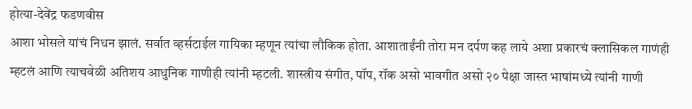होत्या-देवेंद्र फडणवीस
आशा भोसले यांचं निधन झालं. सर्वात व्हर्सटाईल गायिका म्हणून त्यांचा लौकिक होता. आशाताईंनी तोरा मन दर्पण कह लाये अशा प्रकारचं क्लासिकल गाणंही म्हटलं आणि त्याचवेळी अतिशय आधुनिक गाणीही त्यांनी म्हटली. शास्त्रीय संगीत, पॉप, रॉक असो भावगीत असो २० पेक्षा जास्त भाषांमध्ये त्यांनी गाणी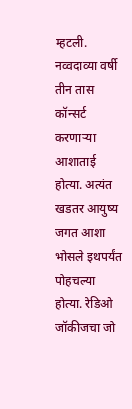म्हटली. नव्वदाव्या वर्षी तीन तास कॉन्सर्ट करणाऱ्या आशाताई होत्या. अत्यंत खडतर आयुष्य जगत आशा भोसले इथपर्यंत पोहचल्या होत्या. रेडिओ जॉकीजचा जो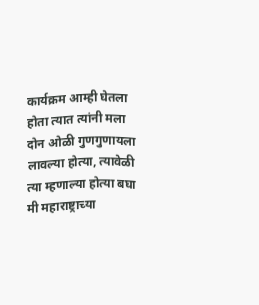कार्यक्रम आम्ही घेतला होता त्यात त्यांनी मला दोन ओळी गुणगुणायला लावल्या होत्या, त्यावेळी त्या म्हणाल्या होत्या बघा मी महाराष्ट्राच्या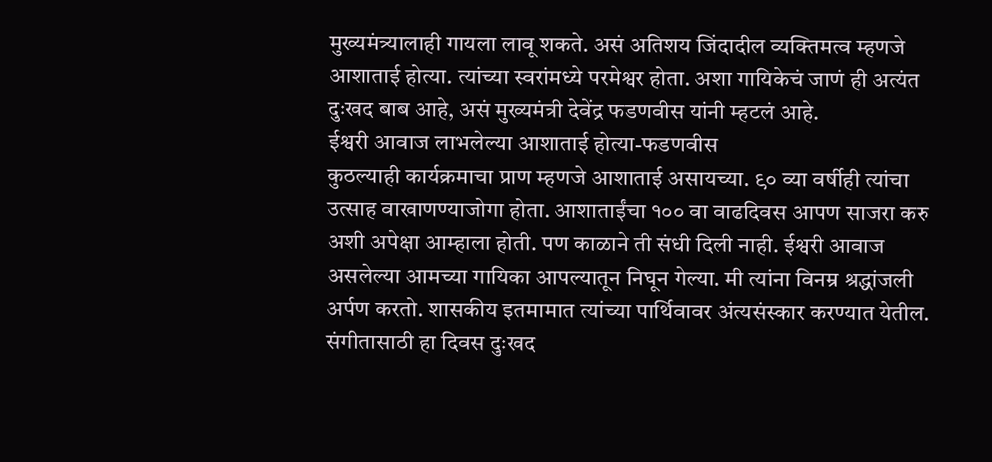मुख्यमंत्र्यालाही गायला लावू शकते. असं अतिशय जिंदादील व्यक्तिमत्व म्हणजे आशाताई होत्या. त्यांच्या स्वरांमध्ये परमेश्वर होता. अशा गायिकेचं जाणं ही अत्यंत दुःखद बाब आहे, असं मुख्यमंत्री देवेंद्र फडणवीस यांनी म्हटलं आहे.
ईश्वरी आवाज लाभलेल्या आशाताई होत्या-फडणवीस
कुठल्याही कार्यक्रमाचा प्राण म्हणजे आशाताई असायच्या. ९० व्या वर्षीही त्यांचा उत्साह वाखाणण्याजोगा होता. आशाताईंचा १०० वा वाढदिवस आपण साजरा करु अशी अपेक्षा आम्हाला होती. पण काळाने ती संधी दिली नाही. ईश्वरी आवाज असलेल्या आमच्या गायिका आपल्यातून निघून गेल्या. मी त्यांना विनम्र श्रद्धांजली अर्पण करतो. शासकीय इतमामात त्यांच्या पार्थिवावर अंत्यसंस्कार करण्यात येतील. संगीतासाठी हा दिवस दुःखद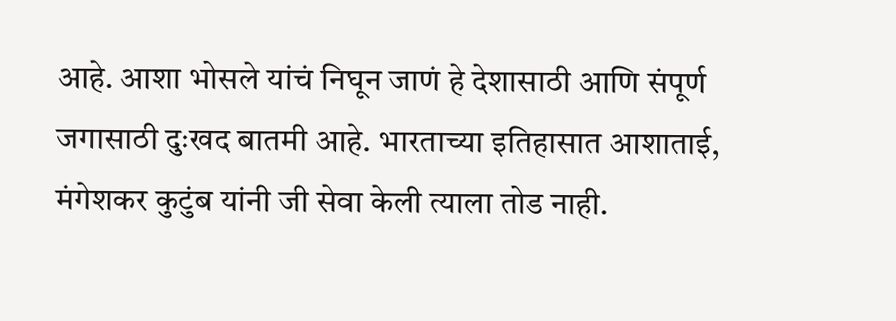आहे. आशा भोसले यांचं निघून जाणं हे देशासाठी आणि संपूर्ण जगासाठी दुःखद बातमी आहे. भारताच्या इतिहासात आशाताई, मंगेशकर कुटुंब यांनी जी सेवा केली त्याला तोड नाही.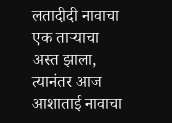लतादीदी नावाचा एक ताऱ्याचा अस्त झाला, त्यानंतर आज आशाताई नावाचा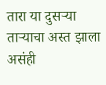तारा या दुसऱ्या ताऱ्याचा अस्त झाला असंही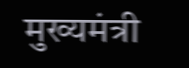मुख्यमंत्री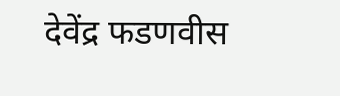देवेंद्र फडणवीस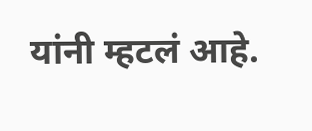यांनी म्हटलं आहे.